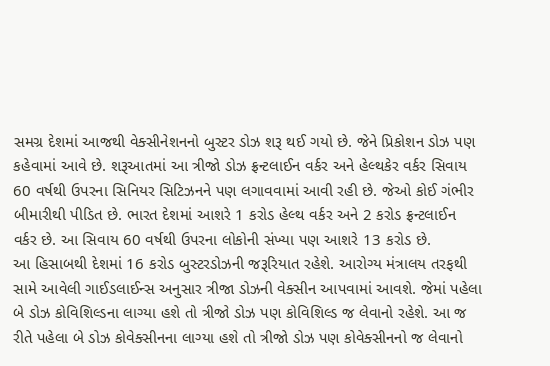સમગ્ર દેશમાં આજથી વેક્સીનેશનનો બુસ્ટર ડોઝ શરૂ થઈ ગયો છે. જેને પ્રિકોશન ડોઝ પણ કહેવામાં આવે છે. શરૂઆતમાં આ ત્રીજો ડોઝ ફ્રન્ટલાઈન વર્કર અને હેલ્થકેર વર્કર સિવાય 60 વર્ષથી ઉપરના સિનિયર સિટિઝનને પણ લગાવવામાં આવી રહી છે. જેઓ કોઈ ગંભીર બીમારીથી પીડિત છે. ભારત દેશમાં આશરે 1 કરોડ હેલ્થ વર્કર અને 2 કરોડ ફ્રન્ટલાઈન વર્કર છે. આ સિવાય 60 વર્ષથી ઉપરના લોકોની સંખ્યા પણ આશરે 13 કરોડ છે.
આ હિસાબથી દેશમાં 16 કરોડ બુસ્ટરડોઝની જરૂરિયાત રહેશે. આરોગ્ય મંત્રાલય તરફથી સામે આવેલી ગાઈડલાઈન્સ અનુસાર ત્રીજા ડોઝની વેક્સીન આપવામાં આવશે. જેમાં પહેલા બે ડોઝ કોવિશિલ્ડના લાગ્યા હશે તો ત્રીજો ડોઝ પણ કોવિશિલ્ડ જ લેવાનો રહેશે. આ જ રીતે પહેલા બે ડોઝ કોવેક્સીનના લાગ્યા હશે તો ત્રીજો ડોઝ પણ કોવેક્સીનનો જ લેવાનો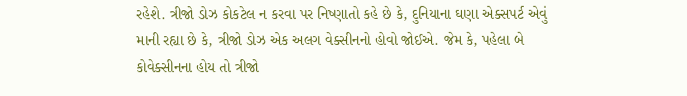રહેશે. ત્રીજો ડોઝ કોકટેલ ન કરવા પર નિષ્ણાતો કહે છે કે, દુનિયાના ઘણા એક્સપર્ટ એવું માની રહ્યા છે કે, ત્રીજો ડોઝ એક અલગ વેક્સીનનો હોવો જોઈએ. જેમ કે, પહેલા બે કોવેક્સીનના હોય તો ત્રીજો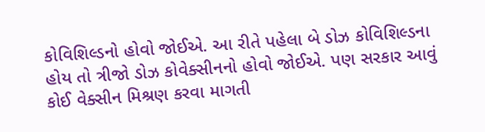કોવિશિલ્ડનો હોવો જોઈએ. આ રીતે પહેલા બે ડોઝ કોવિશિલ્ડના હોય તો ત્રીજો ડોઝ કોવેક્સીનનો હોવો જોઈએ. પણ સરકાર આવું કોઈ વેક્સીન મિશ્રણ કરવા માગતી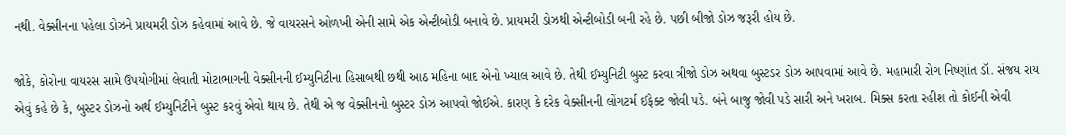નથી. વેક્સીનના પહેલા ડોઝને પ્રાયમરી ડોઝ કહેવામાં આવે છે. જે વાયરસને ઓળખી એની સામે એક એન્ટીબોડી બનાવે છે. પ્રાયમરી ડોઝથી એન્ટીબોડી બની રહે છે. પછી બીજો ડોઝ જરૂરી હોય છે.

જોકે, કોરોના વાયરસ સામે ઉપયોગીમાં લેવાતી મોટાભાગની વેક્સીનની ઈમ્યુનિટીના હિસાબથી છથી આઠ મહિના બાદ એનો ખ્યાલ આવે છે. તેથી ઈમ્યુનિટી બુસ્ટ કરવા ત્રીજો ડોઝ અથવા બુસ્ટડર ડોઝ આપવામાં આવે છે. મહામારી રોગ નિષ્ણાંત ડૉ. સંજય રાય એવું કહે છે કે, બુસ્ટર ડોઝનો અર્થ ઈમ્યુનિટીને બુસ્ટ કરવું એવો થાય છે. તેથી એ જ વેક્સીનનો બુસ્ટર ડોઝ આપવો જોઈએ. કારણ કે દરેક વેક્સીનની લોંગટર્મ ઈફેક્ટ જોવી પડે. બંને બાજુ જોવી પડે સારી અને ખરાબ. મિક્સ કરતા રહીશ તો કોઈની એવી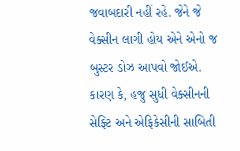જવાબદારી નહીં રહે. જેને જે વેક્સીન લાગી હોય એને એનો જ બુસ્ટર ડોઝ આપવો જોઈએ. કારણ કે, હજુ સુધી વેક્સીનની સેફ્ટિ અને એફિકેસીની સાબિતી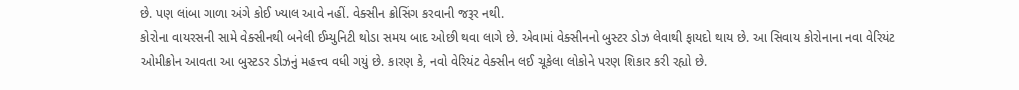છે. પણ લાંબા ગાળા અંગે કોઈ ખ્યાલ આવે નહીં. વેક્સીન ક્રોસિંગ કરવાની જરૂર નથી.
કોરોના વાયરસની સામે વેક્સીનથી બનેલી ઈમ્યુનિટી થોડા સમય બાદ ઓછી થવા લાગે છે. એવામાં વેક્સીનનો બુસ્ટર ડોઝ લેવાથી ફાયદો થાય છે. આ સિવાય કોરોનાના નવા વેરિયંટ ઓમીક્રોન આવતા આ બુસ્ટડર ડોઝનું મહત્ત્વ વધી ગયું છે. કારણ કે, નવો વેરિયંટ વેક્સીન લઈ ચૂકેલા લોકોને પરણ શિકાર કરી રહ્યો છે.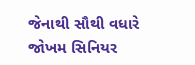જેનાથી સૌથી વધારે જોખમ સિનિયર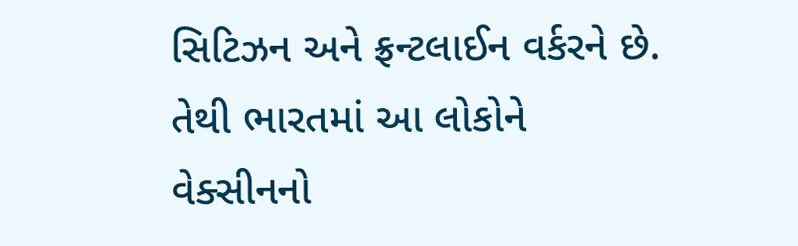સિટિઝન અને ફ્રન્ટલાઈન વર્કરને છે. તેથી ભારતમાં આ લોકોને વેક્સીનનો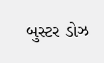બુસ્ટર ડોઝ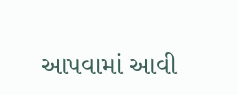આપવામાં આવી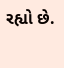રહ્યો છે.